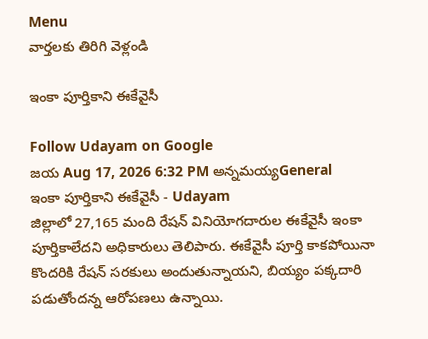Menu
వార్తలకు తిరిగి వెళ్లండి

ఇంకా పూర్తికాని ఈకేవైసీ

Follow Udayam on Google
జయ Aug 17, 2026 6:32 PM అన్నమయ్యGeneral
ఇంకా పూర్తికాని ఈకేవైసీ - Udayam
జిల్లాలో 27,165 మంది రేషన్ వినియోగదారుల ఈకేవైసీ ఇంకా పూర్తికాలేదని అధికారులు తెలిపారు. ఈకేవైసీ పూర్తి కాకపోయినా కొందరికి రేషన్ సరకులు అందుతున్నాయని, బియ్యం పక్కదారి పడుతోందన్న ఆరోపణలు ఉన్నాయి.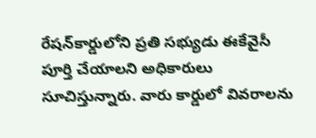రేషన్‌కార్డులోని ప్రతి సభ్యుడు ఈకేవైసీ పూర్తి చేయాలని అధికారులు సూచిస్తున్నారు. వారు కార్డులో వివరాలను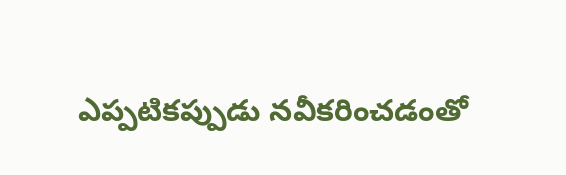ఎప్పటికప్పుడు నవీకరించడంతో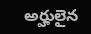అర్హులైన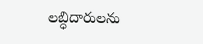లబ్ధిదారులను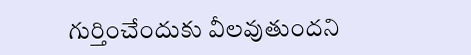గుర్తించేందుకు వీలవుతుందని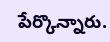పేర్కొన్నారు.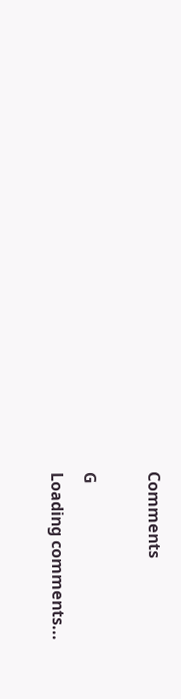Comments

G
Loading comments...